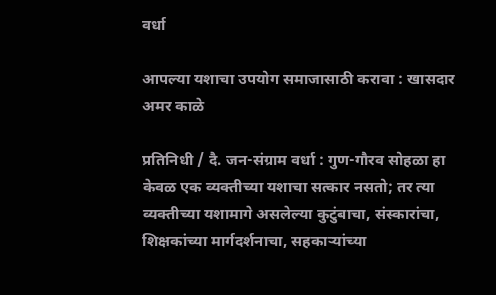वर्धा

आपल्या यशाचा उपयोग समाजासाठी करावा : खासदार अमर काळे

प्रतिनिधी / दै. जन-संग्राम वर्धा : गुण-गौरव सोहळा हा केवळ एक व्यक्तीच्या यशाचा सत्कार नसतो; तर त्या व्यक्तीच्या यशामागे असलेल्या कुटुंबाचा, संस्कारांचा, शिक्षकांच्या मार्गदर्शनाचा, सहकाऱ्यांच्या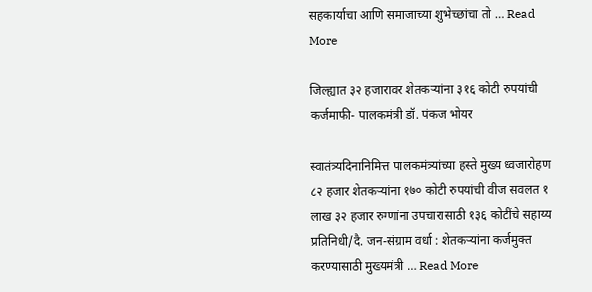सहकार्याचा आणि समाजाच्या शुभेच्छांचा तो … Read More

जिल्ह्यात ३२ हजारावर शेतकऱ्यांना ३१६ कोटी रुपयांची कर्जमाफी- पालकमंत्री डॉ. पंकज भोयर

स्वातंत्र्यदिनानिमित्त पालकमंत्र्यांच्या हस्ते मुख्य ध्वजारोहण ८२ हजार शेतकऱ्यांना १७० कोटी रुपयांची वीज सवलत १ लाख ३२ हजार रुग्णांना उपचारासाठी १३६ कोटींचे सहाय्य प्रतिनिधी/दै. जन-संग्राम वर्धा : शेतकऱ्यांना कर्जमुक्त करण्यासाठी मुख्यमंत्री … Read More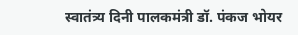स्वातंत्र्य दिनी पालकमंत्री डॉ. पंकज भोयर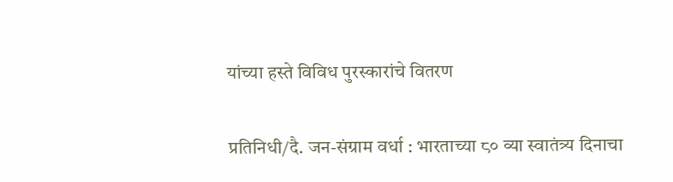यांच्या हस्ते विविध पुरस्कारांचे वितरण

प्रतिनिधी/दै. जन-संग्राम वर्धा : भारताच्या ८० व्या स्वातंत्र्य दिनाचा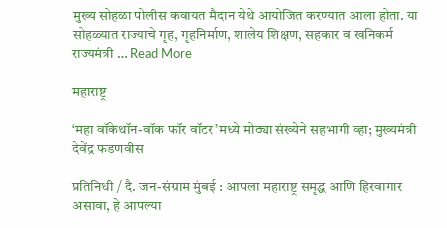मुख्य सोहळा पोलीस कवायत मैदान येथे आयोजित करण्यात आला होता. या सोहळ्यात राज्याचे गृह, गृहनिर्माण, शालेय शिक्षण, सहकार व खनिकर्म राज्यमंत्री … Read More

महाराष्ट्र

‘महा वॉकेथॉन-वॉक फॉर वॉटर’मध्ये मोठ्या संख्येने सहभागी व्हा; मुख्यमंत्री देवेंद्र फडणवीस

प्रतिनिधी / दै. जन-संग्राम मुंबई : आपला महाराष्ट्र समृद्ध आणि हिरवागार असावा, हे आपल्या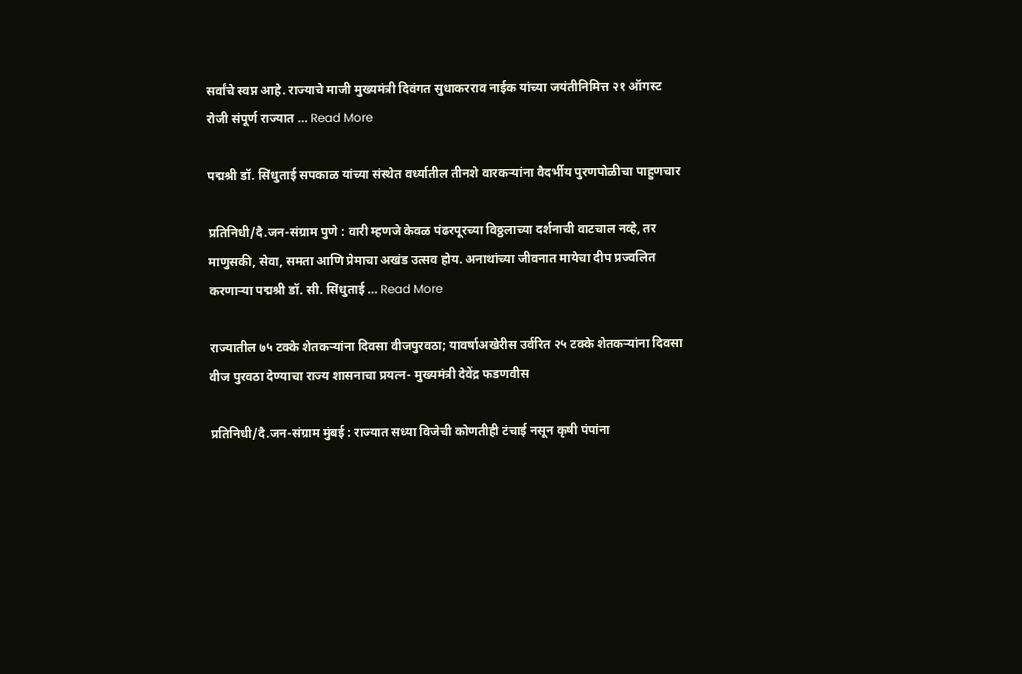सर्वांचे स्वप्न आहे. राज्याचे माजी मुख्यमंत्री दिवंगत सुधाकरराव नाईक यांच्या जयंतीनिमित्त २१ ऑगस्ट रोजी संपूर्ण राज्यात … Read More

पद्मश्री डॉ. सिंधुताई सपकाळ यांच्या संस्थेत वर्ध्यातील तीनशे वारकऱ्यांना वैदर्भीय पुरणपोळीचा पाहुणचार

प्रतिनिधी/दै.जन-संग्राम पुणे : वारी म्हणजे केवळ पंढरपूरच्या विठ्ठलाच्या दर्शनाची वाटचाल नव्हे, तर माणुसकी, सेवा, समता आणि प्रेमाचा अखंड उत्सव होय. अनाथांच्या जीवनात मायेचा दीप प्रज्वलित करणाऱ्या पद्मश्री डॉ. सी. सिंधुताई … Read More

राज्यातील ७५ टक्के शेतकऱ्यांना दिवसा वीजपुरवठा; यावर्षाअखेरीस उर्वरित २५ टक्के शेतकऱ्यांना दिवसा वीज पुरवठा देण्याचा राज्य शासनाचा प्रयत्न- मुख्यमंत्री देवेंद्र फडणवीस

प्रतिनिधी/दै.जन-संग्राम मुंबई : राज्यात सध्या विजेची कोणतीही टंचाई नसून कृषी पंपांना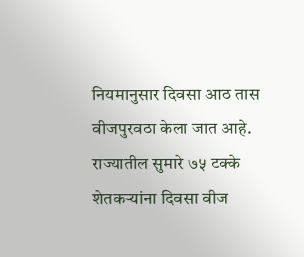नियमानुसार दिवसा आठ तास वीजपुरवठा केला जात आहे. राज्यातील सुमारे ७५ टक्के शेतकऱ्यांना दिवसा वीज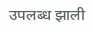उपलब्ध झाली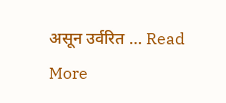असून उर्वरित … Read More